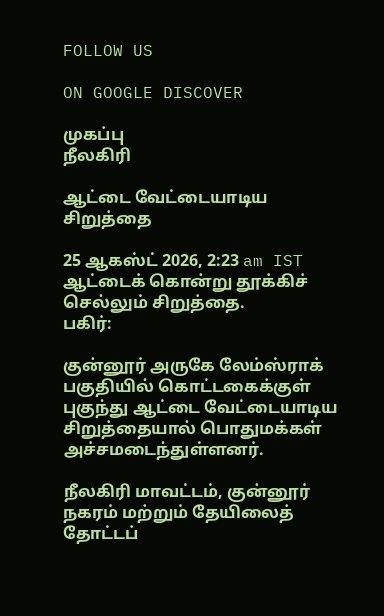FOLLOW US

ON GOOGLE DISCOVER

முகப்பு
நீலகிரி

ஆட்டை வேட்டையாடிய சிறுத்தை

25 ஆகஸ்ட் 2026, 2:23 am IST
ஆட்டைக் கொன்று தூக்கிச் செல்லும் சிறுத்தை.
பகிர்:

குன்னூர் அருகே லேம்ஸ்ராக் பகுதியில் கொட்டகைக்குள் புகுந்து ஆட்டை வேட்டையாடிய சிறுத்தையால் பொதுமக்கள் அச்சமடைந்துள்ளனர்.

நீலகிரி மாவட்டம், குன்னூர் நகரம் மற்றும் தேயிலைத் தோட்டப்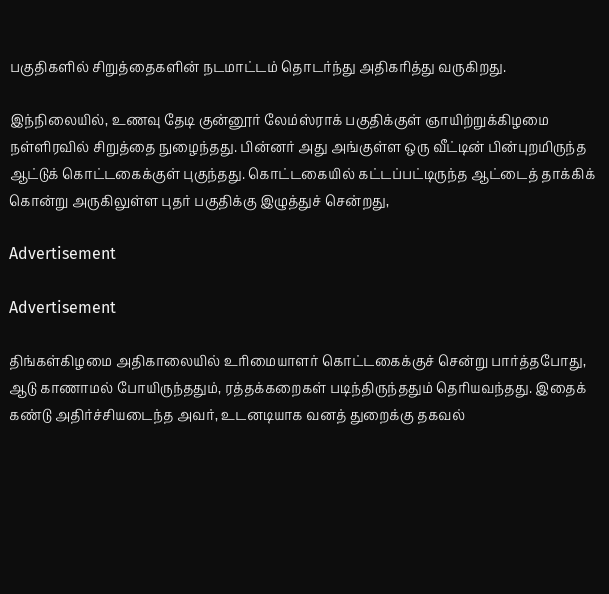பகுதிகளில் சிறுத்தைகளின் நடமாட்டம் தொடர்ந்து அதிகரித்து வருகிறது.

இந்நிலையில், உணவு தேடி குன்னூர் லேம்ஸ்ராக் பகுதிக்குள் ஞாயிற்றுக்கிழமை நள்ளிரவில் சிறுத்தை நுழைந்தது. பின்னர் அது அங்குள்ள ஒரு வீட்டின் பின்புறமிருந்த ஆட்டுக் கொட்டகைக்குள் புகுந்தது. கொட்டகையில் கட்டப்பட்டிருந்த ஆட்டைத் தாக்கிக் கொன்று அருகிலுள்ள புதர் பகுதிக்கு இழுத்துச் சென்றது,

Advertisement

Advertisement

திங்கள்கிழமை அதிகாலையில் உரிமையாளர் கொட்டகைக்குச் சென்று பார்த்தபோது, ஆடு காணாமல் போயிருந்ததும், ரத்தக்கறைகள் படிந்திருந்ததும் தெரியவந்தது. இதைக் கண்டு அதிர்ச்சியடைந்த அவர், உடனடியாக வனத் துறைக்கு தகவல்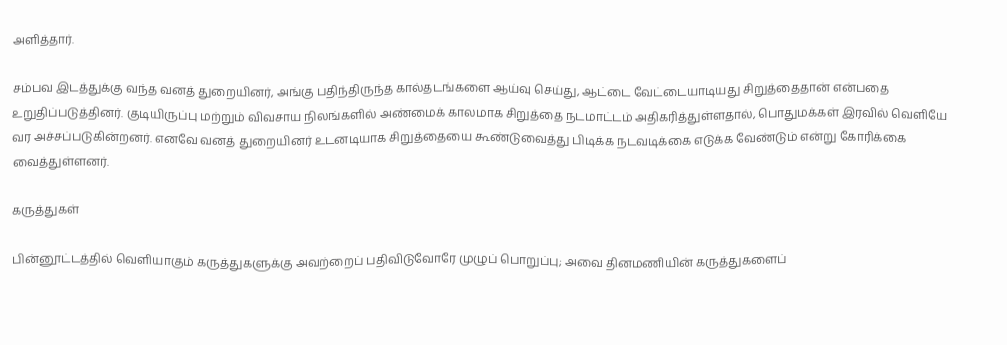அளித்தார்.

சம்பவ இடத்துக்கு வந்த வனத் துறையினர், அங்கு பதிந்திருந்த கால்தடங்களை ஆய்வு செய்து, ஆட்டை வேட்டையாடியது சிறுத்தைதான் என்பதை உறுதிப்படுத்தினர். குடியிருப்பு மற்றும் விவசாய நிலங்களில் அண்மைக் காலமாக சிறுத்தை நடமாட்டம் அதிகரித்துள்ளதால், பொதுமக்கள் இரவில் வெளியே வர அச்சப்படுகின்றனர். எனவே வனத் துறையினர் உடனடியாக சிறுத்தையை கூண்டுவைத்து பிடிக்க நடவடிக்கை எடுக்க வேண்டும் என்று கோரிக்கை வைத்துள்ளனர்.

கருத்துகள்

பின்னூட்டத்தில் வெளியாகும் கருத்துகளுக்கு அவற்றைப் பதிவிடுவோரே முழுப் பொறுப்பு; அவை தினமணியின் கருத்துகளைப்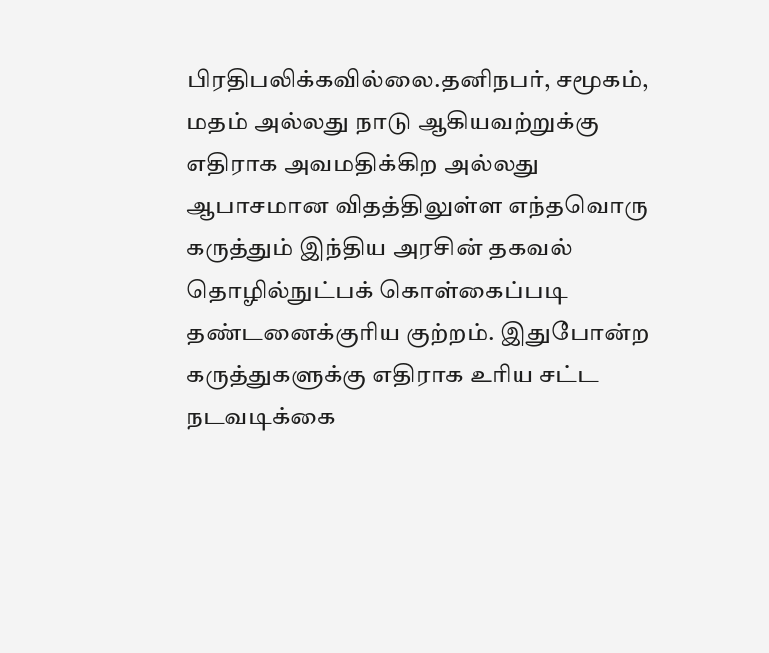பிரதிபலிக்கவில்லை.தனிநபர், சமூகம், மதம் அல்லது நாடு ஆகியவற்றுக்கு எதிராக அவமதிக்கிற அல்லது ஆபாசமான விதத்திலுள்ள எந்தவொரு கருத்தும் இந்திய அரசின் தகவல் தொழில்நுட்பக் கொள்கைப்படி தண்டனைக்குரிய குற்றம். இதுபோன்ற கருத்துகளுக்கு எதிராக உரிய சட்ட நடவடிக்கை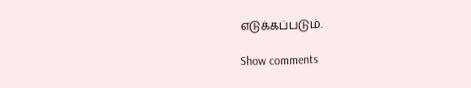எடுக்கப்படும்.

Show comments